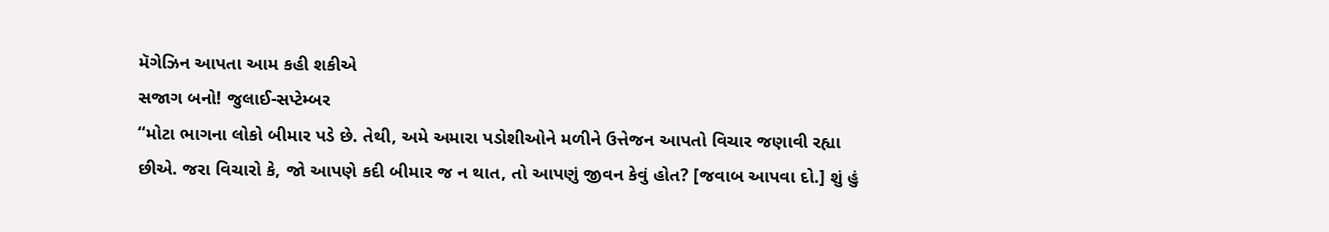મૅગેઝિન આપતા આમ કહી શકીએ
સજાગ બનો! જુલાઈ-સપ્ટેમ્બર
“મોટા ભાગના લોકો બીમાર પડે છે. તેથી, અમે અમારા પડોશીઓને મળીને ઉત્તેજન આપતો વિચાર જણાવી રહ્યા છીએ. જરા વિચારો કે, જો આપણે કદી બીમાર જ ન થાત, તો આપણું જીવન કેવું હોત? [જવાબ આપવા દો.] શું હું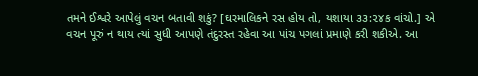તમને ઈશ્વરે આપેલું વચન બતાવી શકું? [ઘરમાલિકને રસ હોય તો, યશાયા ૩૩:૨૪ક વાંચો.] એ વચન પૂરું ન થાય ત્યાં સુધી આપણે તંદુરસ્ત રહેવા આ પાંચ પગલાં પ્રમાણે કરી શકીએ. આ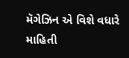મૅગેઝિન એ વિશે વધારે માહિતી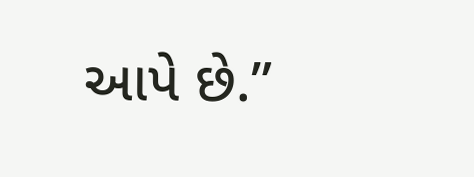આપે છે.”